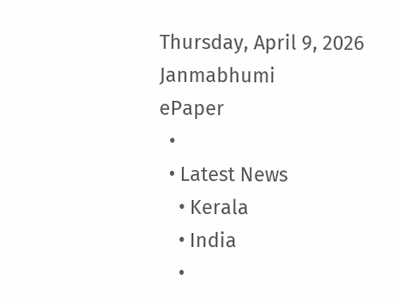Thursday, April 9, 2026
Janmabhumi
ePaper
  •
  • Latest News
    • Kerala
    • India
    •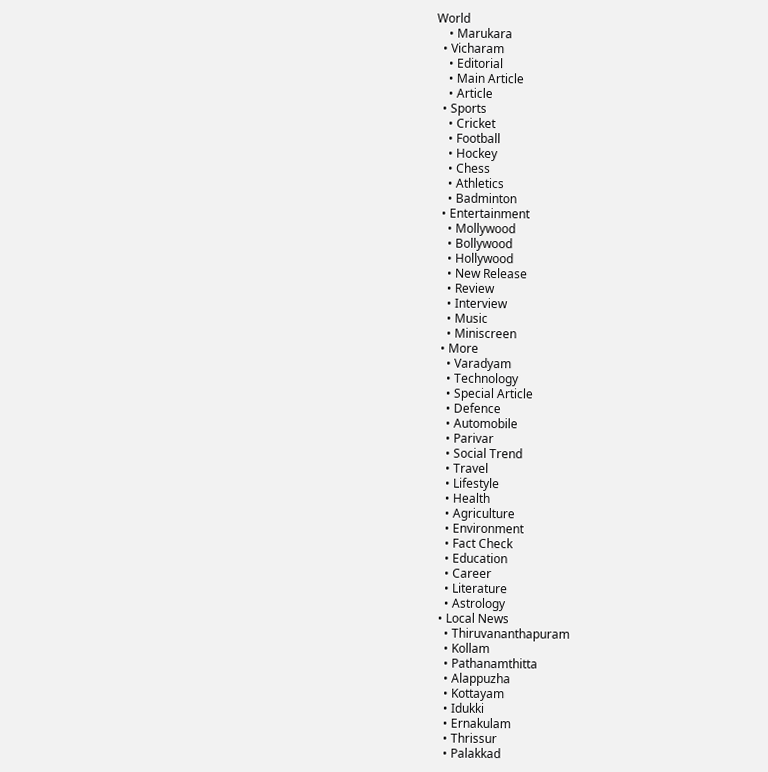World
    • Marukara
  • Vicharam
    • Editorial
    • Main Article
    • Article
  • Sports
    • Cricket
    • Football
    • Hockey
    • Chess
    • Athletics
    • Badminton
  • Entertainment
    • Mollywood
    • Bollywood
    • Hollywood
    • New Release
    • Review
    • Interview
    • Music
    • Miniscreen
  • More
    • Varadyam
    • Technology
    • Special Article
    • Defence
    • Automobile
    • Parivar
    • Social Trend
    • Travel
    • Lifestyle
    • Health
    • Agriculture
    • Environment
    • Fact Check
    • Education
    • Career
    • Literature
    • Astrology
  • Local News
    • Thiruvananthapuram
    • Kollam
    • Pathanamthitta
    • Alappuzha
    • Kottayam
    • Idukki
    • Ernakulam
    • Thrissur
    • Palakkad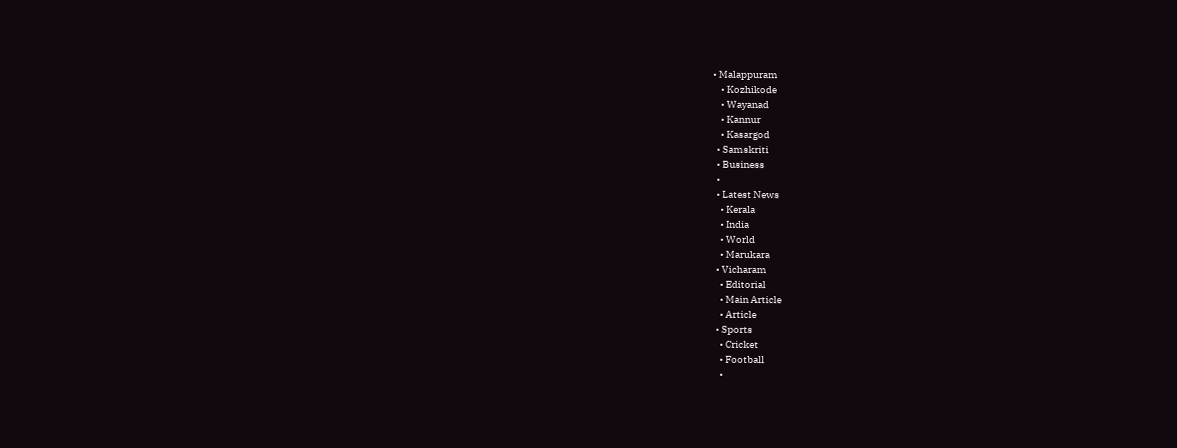• Malappuram
    • Kozhikode
    • Wayanad
    • Kannur
    • Kasargod
  • Samskriti
  • Business
  •
  • Latest News
    • Kerala
    • India
    • World
    • Marukara
  • Vicharam
    • Editorial
    • Main Article
    • Article
  • Sports
    • Cricket
    • Football
    •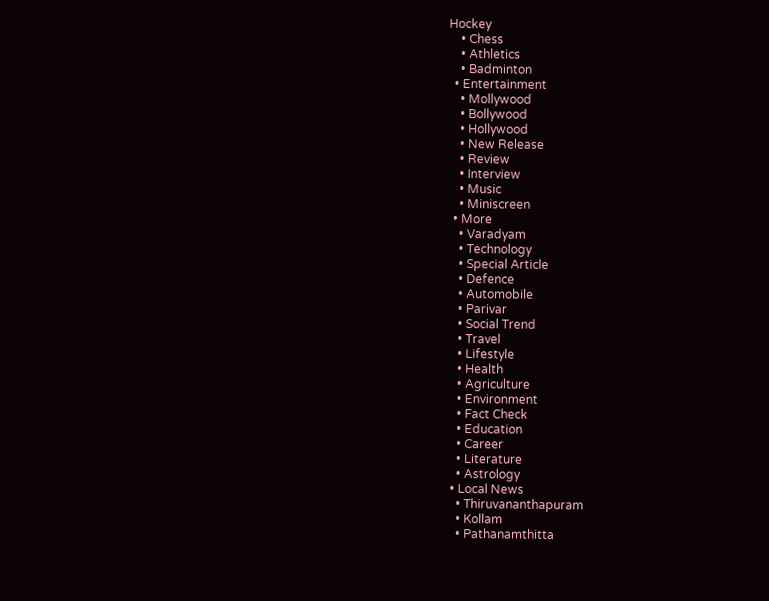Hockey
    • Chess
    • Athletics
    • Badminton
  • Entertainment
    • Mollywood
    • Bollywood
    • Hollywood
    • New Release
    • Review
    • Interview
    • Music
    • Miniscreen
  • More
    • Varadyam
    • Technology
    • Special Article
    • Defence
    • Automobile
    • Parivar
    • Social Trend
    • Travel
    • Lifestyle
    • Health
    • Agriculture
    • Environment
    • Fact Check
    • Education
    • Career
    • Literature
    • Astrology
  • Local News
    • Thiruvananthapuram
    • Kollam
    • Pathanamthitta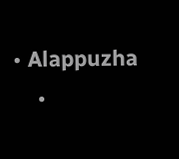• Alappuzha
    •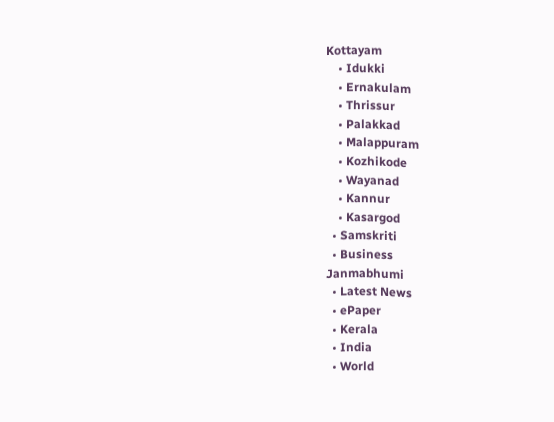Kottayam
    • Idukki
    • Ernakulam
    • Thrissur
    • Palakkad
    • Malappuram
    • Kozhikode
    • Wayanad
    • Kannur
    • Kasargod
  • Samskriti
  • Business
Janmabhumi
  • Latest News
  • ePaper
  • Kerala
  • India
  • World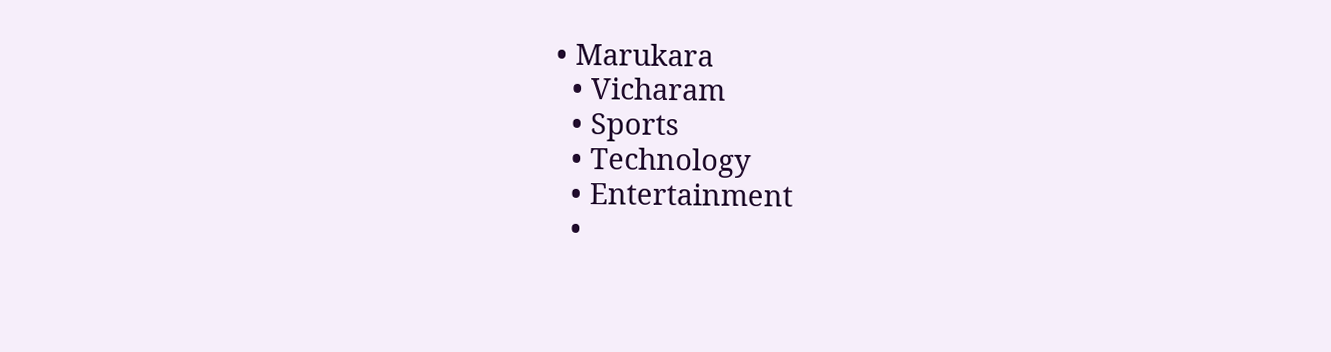• Marukara
  • Vicharam
  • Sports
  • Technology
  • Entertainment
  •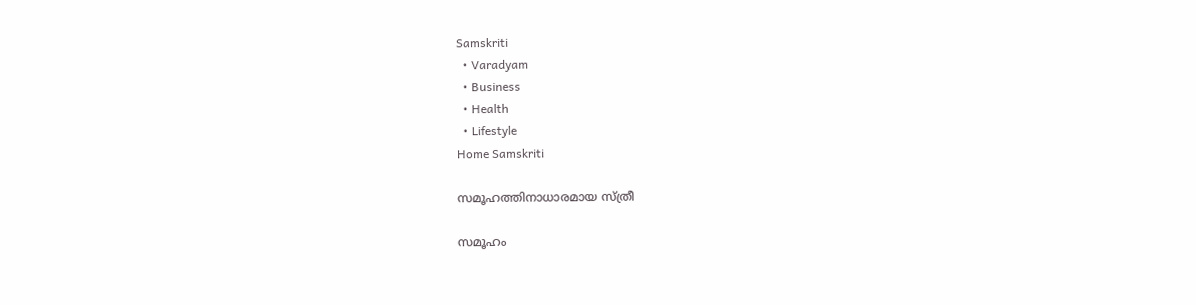Samskriti
  • Varadyam
  • Business
  • Health
  • Lifestyle
Home Samskriti

സമൂഹത്തിനാധാരമായ സ്ത്രീ

സമൂഹം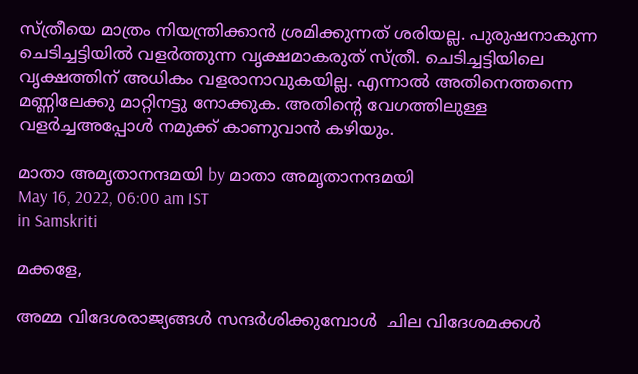സ്ത്രീയെ മാത്രം നിയന്ത്രിക്കാന്‍ ശ്രമിക്കുന്നത് ശരിയല്ല. പുരുഷനാകുന്ന ചെടിച്ചട്ടിയില്‍ വളര്‍ത്തുന്ന വൃക്ഷമാകരുത് സ്ത്രീ. ചെടിച്ചട്ടിയിലെ വൃക്ഷത്തിന് അധികം വളരാനാവുകയില്ല. എന്നാല്‍ അതിനെത്തന്നെ മണ്ണിലേക്കു മാറ്റിനട്ടു നോക്കുക. അതിന്റെ വേഗത്തിലുള്ള വളര്‍ച്ചഅപ്പോള്‍ നമുക്ക് കാണുവാന്‍ കഴിയും.

മാതാ അമൃതാനന്ദമയി by മാതാ അമൃതാനന്ദമയി
May 16, 2022, 06:00 am IST
in Samskriti

മക്കളേ,

അമ്മ വിദേശരാജ്യങ്ങള്‍ സന്ദര്‍ശിക്കുമ്പോള്‍  ചില വിദേശമക്കള്‍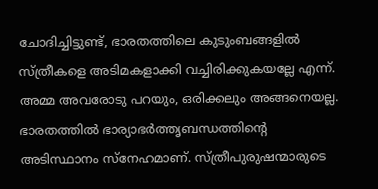ചോദിച്ചിട്ടുണ്ട്, ഭാരതത്തിലെ കുടുംബങ്ങളില്‍ സ്ത്രീകളെ അടിമകളാക്കി വച്ചിരിക്കുകയല്ലേ എന്ന്. അമ്മ അവരോടു പറയും, ഒരിക്കലും അങ്ങനെയല്ല. ഭാരതത്തില്‍ ഭാര്യാഭര്‍ത്തൃബന്ധത്തിന്റെ അടിസ്ഥാനം സ്‌നേഹമാണ്. സ്ത്രീപുരുഷന്മാരുടെ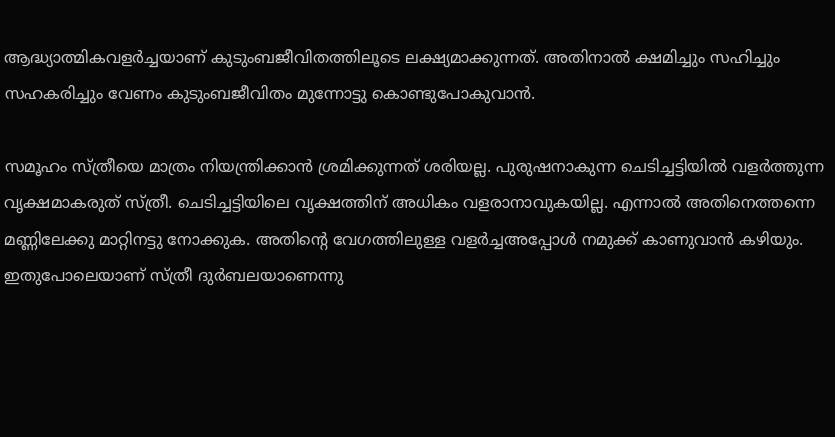ആദ്ധ്യാത്മികവളര്‍ച്ചയാണ് കുടുംബജീവിതത്തിലൂടെ ലക്ഷ്യമാക്കുന്നത്. അതിനാല്‍ ക്ഷമിച്ചും സഹിച്ചും സഹകരിച്ചും വേണം കുടുംബജീവിതം മുന്നോട്ടു കൊണ്ടുപോകുവാന്‍.

സമൂഹം സ്ത്രീയെ മാത്രം നിയന്ത്രിക്കാന്‍ ശ്രമിക്കുന്നത് ശരിയല്ല. പുരുഷനാകുന്ന ചെടിച്ചട്ടിയില്‍ വളര്‍ത്തുന്ന വൃക്ഷമാകരുത് സ്ത്രീ. ചെടിച്ചട്ടിയിലെ വൃക്ഷത്തിന് അധികം വളരാനാവുകയില്ല. എന്നാല്‍ അതിനെത്തന്നെ മണ്ണിലേക്കു മാറ്റിനട്ടു നോക്കുക. അതിന്റെ വേഗത്തിലുള്ള വളര്‍ച്ചഅപ്പോള്‍ നമുക്ക് കാണുവാന്‍ കഴിയും. ഇതുപോലെയാണ് സ്ത്രീ ദുര്‍ബലയാണെന്നു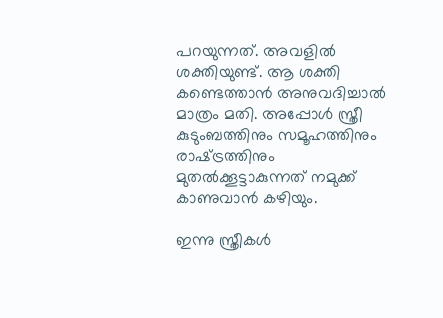പറയുന്നത്. അവളില്‍ ശക്തിയുണ്ട്. ആ ശക്തി കണ്ടെത്താന്‍ അനുവദിച്ചാല്‍ മാത്രം മതി. അപ്പോള്‍ സ്ത്രീ കുടുംബത്തിനും സമൂഹത്തിനും രാഷ്‌ട്രത്തിനും മുതല്‍ക്കൂട്ടാകുന്നത് നമുക്ക് കാണുവാന്‍ കഴിയും.

ഇന്നു സ്ത്രീകള്‍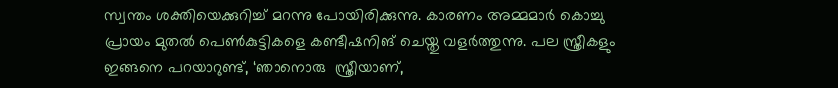സ്വന്തം ശക്തിയെക്കുറിച്ച് മറന്നു പോയിരിക്കുന്നു. കാരണം അമ്മമാര്‍ കൊച്ചു പ്രായം മുതല്‍ പെണ്‍കുട്ടികളെ കണ്ടീഷനിങ് ചെയ്തു വളര്‍ത്തുന്നു. പല സ്ത്രീകളും ഇങ്ങനെ പറയാറുണ്ട്, ‘ഞാനൊരു  സ്ത്രീയാണ്,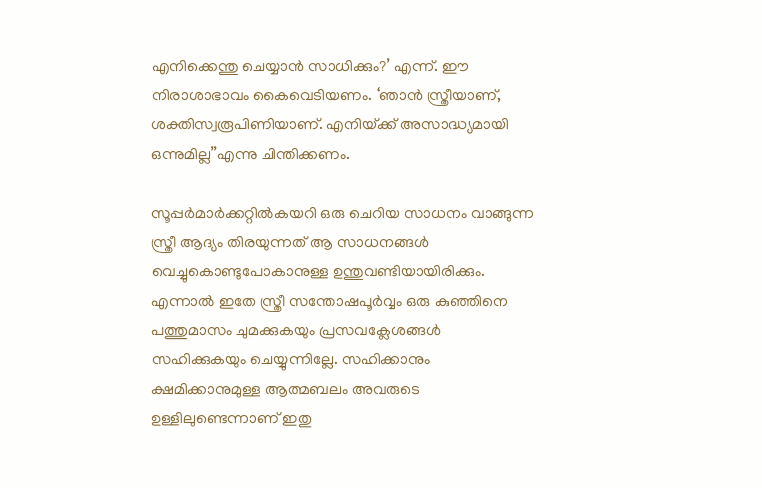എനിക്കെന്തു ചെയ്യാന്‍ സാധിക്കും?’ എന്ന്. ഈ നിരാശാഭാവം കൈവെടിയണം. ‘ഞാന്‍ സ്ത്രീയാണ്, ശക്തിസ്വരൂപിണിയാണ്. എനിയ്‌ക്ക് അസാദ്ധ്യമായി ഒന്നുമില്ല’’എന്നു ചിന്തിക്കണം.

സൂപ്പര്‍മാര്‍ക്കറ്റില്‍കയറി ഒരു ചെറിയ സാധനം വാങ്ങുന്ന സ്ത്രീ ആദ്യം തിരയുന്നത് ആ സാധനങ്ങള്‍ വെച്ചുകൊണ്ടുപോകാനുള്ള ഉന്തുവണ്ടിയായിരിക്കും. എന്നാല്‍ ഇതേ സ്ത്രീ സന്തോഷപൂര്‍വ്വം ഒരു കുഞ്ഞിനെ പത്തുമാസം ചുമക്കുകയും പ്രസവക്ലേശങ്ങള്‍ സഹിക്കുകയും ചെയ്യുന്നില്ലേ. സഹിക്കാനും ക്ഷമിക്കാനുമുള്ള ആത്മബലം അവരുടെ ഉള്ളിലുണ്ടെന്നാണ് ഇതു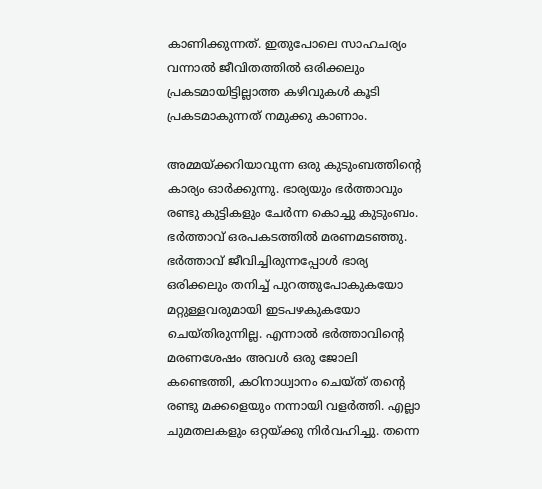കാണിക്കുന്നത്. ഇതുപോലെ സാഹചര്യം വന്നാല്‍ ജീവിതത്തില്‍ ഒരിക്കലും പ്രകടമായിട്ടില്ലാത്ത കഴിവുകള്‍ കൂടി പ്രകടമാകുന്നത് നമുക്കു കാണാം.

അമ്മയ്‌ക്കറിയാവുന്ന ഒരു കുടുംബത്തിന്റെ കാര്യം ഓര്‍ക്കുന്നു. ഭാര്യയും ഭര്‍ത്താവും രണ്ടു കുട്ടികളും ചേര്‍ന്ന കൊച്ചു കുടുംബം. ഭര്‍ത്താവ് ഒരപകടത്തില്‍ മരണമടഞ്ഞു. ഭര്‍ത്താവ് ജീവിച്ചിരുന്നപ്പോള്‍ ഭാര്യ ഒരിക്കലും തനിച്ച് പുറത്തുപോകുകയോ മറ്റുള്ളവരുമായി ഇടപഴകുകയോ ചെയ്തിരുന്നില്ല. എന്നാല്‍ ഭര്‍ത്താവിന്റെ മരണശേഷം അവള്‍ ഒരു ജോലി കണ്ടെത്തി, കഠിനാധ്വാനം ചെയ്ത് തന്റെ രണ്ടു മക്കളെയും നന്നായി വളര്‍ത്തി. എല്ലാ ചുമതലകളും ഒറ്റയ്‌ക്കു നിര്‍വഹിച്ചു. തന്നെ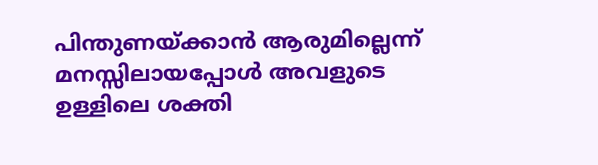പിന്തുണയ്‌ക്കാന്‍ ആരുമില്ലെന്ന് മനസ്സിലായപ്പോള്‍ അവളുടെ ഉള്ളിലെ ശക്തി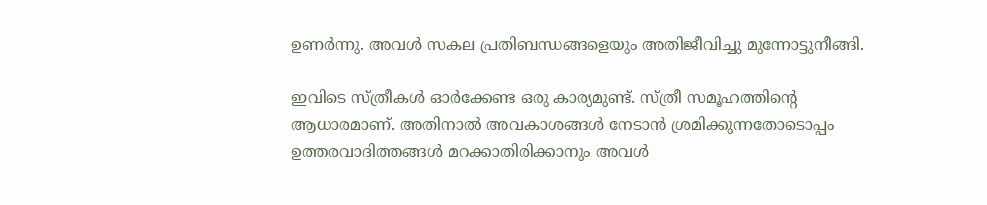ഉണര്‍ന്നു. അവള്‍ സകല പ്രതിബന്ധങ്ങളെയും അതിജീവിച്ചു മുന്നോട്ടുനീങ്ങി.

ഇവിടെ സ്ത്രീകള്‍ ഓര്‍ക്കേണ്ട ഒരു കാര്യമുണ്ട്. സ്ത്രീ സമൂഹത്തിന്റെ ആധാരമാണ്. അതിനാല്‍ അവകാശങ്ങള്‍ നേടാന്‍ ശ്രമിക്കുന്നതോടൊപ്പം ഉത്തരവാദിത്തങ്ങള്‍ മറക്കാതിരിക്കാനും അവള്‍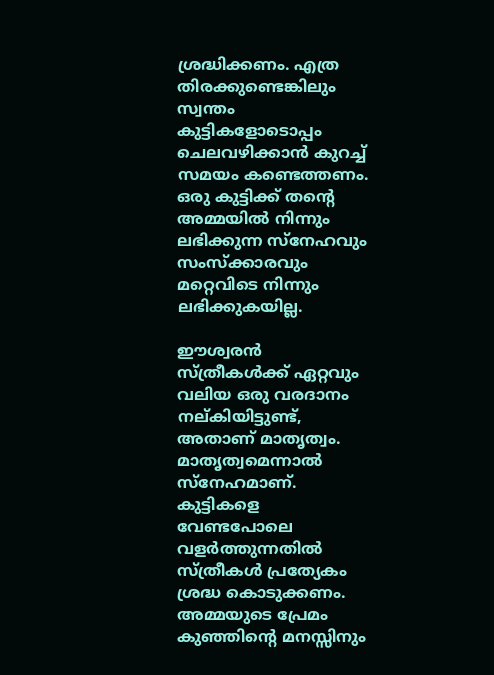ശ്രദ്ധിക്കണം. എത്ര തിരക്കുണ്ടെങ്കിലും സ്വന്തം കുട്ടികളോടൊപ്പം ചെലവഴിക്കാന്‍ കുറച്ച് സമയം കണ്ടെത്തണം. ഒരു കുട്ടിക്ക് തന്റെ അമ്മയില്‍ നിന്നും ലഭിക്കുന്ന സ്‌നേഹവും സംസ്‌ക്കാരവും മറ്റെവിടെ നിന്നും ലഭിക്കുകയില്ല.

ഈശ്വരന്‍ സ്ത്രീകള്‍ക്ക് ഏറ്റവും വലിയ ഒരു വരദാനം നല്കിയിട്ടുണ്ട്, അതാണ് മാതൃത്വം. മാതൃത്വമെന്നാല്‍ സ്‌നേഹമാണ്. കുട്ടികളെ വേണ്ടപോലെ വളര്‍ത്തുന്നതില്‍ സ്ത്രീകള്‍ പ്രത്യേകം ശ്രദ്ധ കൊടുക്കണം. അമ്മയുടെ പ്രേമം കുഞ്ഞിന്റെ മനസ്സിനും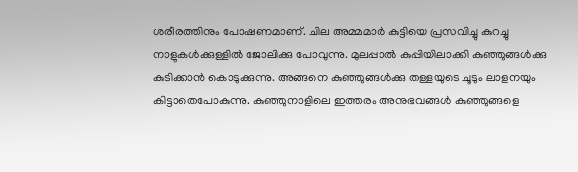ശരീരത്തിനും പോഷണമാണ്. ചില അമ്മമാര്‍ കുട്ടിയെ പ്രസവിച്ചു കുറച്ചു നാളുകള്‍ക്കുള്ളില്‍ ജോലിക്കു പോവുന്നു. മുലപ്പാല്‍ കുപ്പിയിലാക്കി കുഞ്ഞുങ്ങള്‍ക്കു കുടിക്കാന്‍ കൊടുക്കുന്നു. അങ്ങനെ കുഞ്ഞുങ്ങള്‍ക്കു തള്ളയുടെ ചൂടും ലാളനയും കിട്ടാതെപോകുന്നു. കുഞ്ഞുനാളിലെ ഇത്തരം അനുഭവങ്ങള്‍ കുഞ്ഞുങ്ങളെ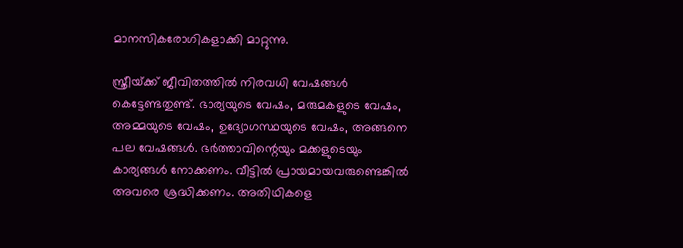മാനസികരോഗികളാക്കി മാറ്റുന്നു.

സ്ത്രീയ്‌ക്ക് ജീവിതത്തില്‍ നിരവധി വേഷങ്ങള്‍ കെട്ടേണ്ടതുണ്ട്. ഭാര്യയുടെ വേഷം, മരുമകളുടെ വേഷം, അമ്മയുടെ വേഷം, ഉദ്യോഗസ്ഥയുടെ വേഷം, അങ്ങനെ പല വേഷങ്ങള്‍. ഭര്‍ത്താവിന്റെയും മക്കളുടെയും കാര്യങ്ങള്‍ നോക്കണം. വീട്ടില്‍ പ്രായമായവരുണ്ടെങ്കില്‍ അവരെ ശ്രദ്ധിക്കണം. അതിഥികളെ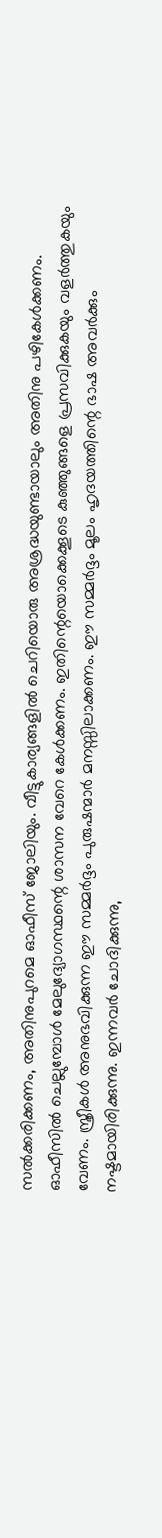സല്‍ക്കരിക്കണം, അതിനുപുറമെ ഓഫീസ് ജോലിയും. വീട്ടുകാര്യങ്ങളില്‍ ചെറിയൊരു അശ്രദ്ധയുണ്ടായാലും അതിനു പഴികേള്‍ക്കണം. ഓഫീസില്‍ ചെല്ലുമ്പോള്‍ മേലുദ്യോഗസ്ഥന്റെ ശാസന വേറെ കേള്‍ക്കണം. ഇതിന്റെയൊക്കെക്കൂടെ കുഞ്ഞുങ്ങളെ പ്രസവിക്കുകയും വളര്‍ത്തുകയും വേണം. സ്ത്രീകള്‍ അനുഭവിക്കുന്ന ഈ സമ്മര്‍ദ്ദം പുരുഷന്മാര്‍ മനസ്സിലാക്കണം. ഈ സമ്മര്‍ദ്ദം മൂലം ഹൃദയത്തിന്റെ ഭാഷ അവര്‍ക്കും നഷ്ടമായിരിക്കുന്നു. ഇന്നവര്‍ ചോദിക്കുന്നു,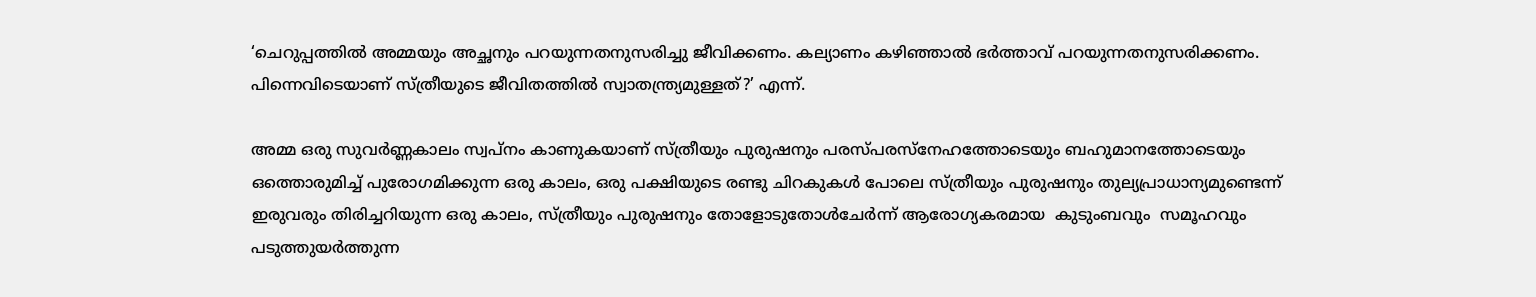‘ചെറുപ്പത്തില്‍ അമ്മയും അച്ഛനും പറയുന്നതനുസരിച്ചു ജീവിക്കണം. കല്യാണം കഴിഞ്ഞാല്‍ ഭര്‍ത്താവ് പറയുന്നതനുസരിക്കണം. പിന്നെവിടെയാണ് സ്ത്രീയുടെ ജീവിതത്തില്‍ സ്വാതന്ത്ര്യമുള്ളത്?’ എന്ന്.

അമ്മ ഒരു സുവര്‍ണ്ണകാലം സ്വപ്‌നം കാണുകയാണ് സ്ത്രീയും പുരുഷനും പരസ്പരസ്‌നേഹത്തോടെയും ബഹുമാനത്തോടെയും ഒത്തൊരുമിച്ച് പുരോഗമിക്കുന്ന ഒരു കാലം, ഒരു പക്ഷിയുടെ രണ്ടു ചിറകുകള്‍ പോലെ സ്ത്രീയും പുരുഷനും തുല്യപ്രാധാന്യമുണ്ടെന്ന് ഇരുവരും തിരിച്ചറിയുന്ന ഒരു കാലം, സ്ത്രീയും പുരുഷനും തോളോടുതോള്‍ചേര്‍ന്ന് ആരോഗ്യകരമായ  കുടുംബവും  സമൂഹവും പടുത്തുയര്‍ത്തുന്ന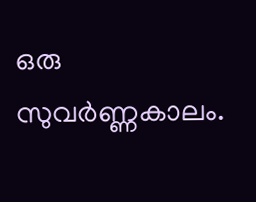ഒരു സുവര്‍ണ്ണകാലം.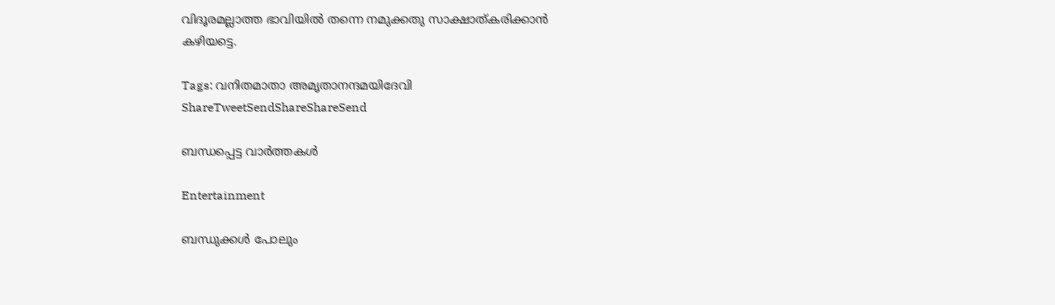വിദൂരമല്ലാത്ത ഭാവിയില്‍ തന്നെ നമുക്കതു സാക്ഷാത്കരിക്കാന്‍ കഴിയട്ടെ.

Tags: വനിതമാതാ അമൃതാനന്ദമയിദേവി
ShareTweetSendShareShareSend

ബന്ധപ്പെട്ട വാര്‍ത്തകള്‍

Entertainment

ബന്ധുക്കൾ പോലും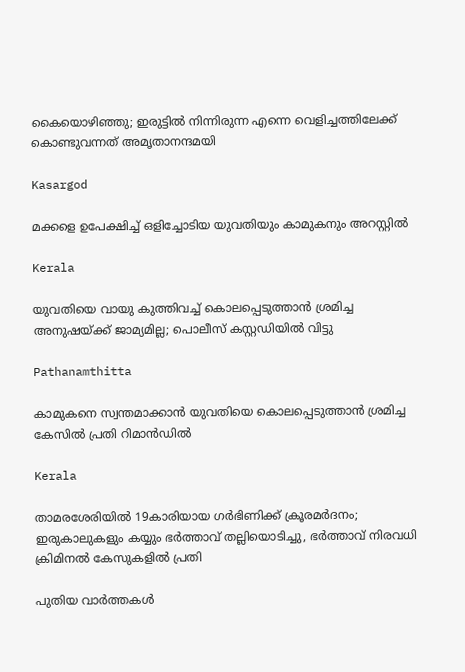കൈയൊഴിഞ്ഞു; ഇരുട്ടിൽ നിന്നിരുന്ന എന്നെ വെളിച്ചത്തിലേക്ക് കൊണ്ടുവന്നത് അമൃതാനന്ദമയി

Kasargod

മക്കളെ ഉപേക്ഷിച്ച് ഒളിച്ചോടിയ യുവതിയും കാമുകനും അറസ്റ്റില്‍

Kerala

യുവതിയെ വായു കുത്തിവച്ച് കൊലപ്പെടുത്താന്‍ ശ്രമിച്ച അനുഷയ്‌ക്ക് ജാമ്യമില്ല; പൊലീസ് കസ്റ്റഡിയില്‍ വിട്ടു

Pathanamthitta

കാമുകനെ സ്വന്തമാക്കാൻ യുവതിയെ കൊലപ്പെടുത്താൻ ശ്രമിച്ച കേസിൽ പ്രതി റിമാൻഡിൽ

Kerala

താമരശേരിയില്‍ 19കാരിയായ ഗര്‍ഭിണിക്ക് ക്രൂരമര്‍ദനം; ഇരുകാലുകളും കയ്യും ഭർത്താവ് തല്ലിയൊടിച്ചു, ഭർത്താവ് നിരവധി ക്രിമിനൽ കേസുകളിൽ പ്രതി

പുതിയ വാര്‍ത്തകള്‍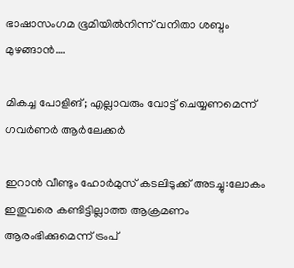ഭാഷാസംഗമ ഭൂമിയില്‍നിന്ന് വനിതാ ശബ്ദം മുഴങ്ങാന്‍….

മികച്ച പോളിങ്; എല്ലാവരും വോട്ട് ചെയ്യണമെന്ന് ഗവര്‍ണര്‍ ആര്‍ലേക്കര്‍

ഇറാൻ വീണ്ടും ഹോർമുസ് കടലിടുക്ക് അടച്ചു:ലോകം ഇതുവരെ കണ്ടിട്ടില്ലാത്ത ആക്രമണം ആരംഭിക്കുമെന്ന് ട്രംപ്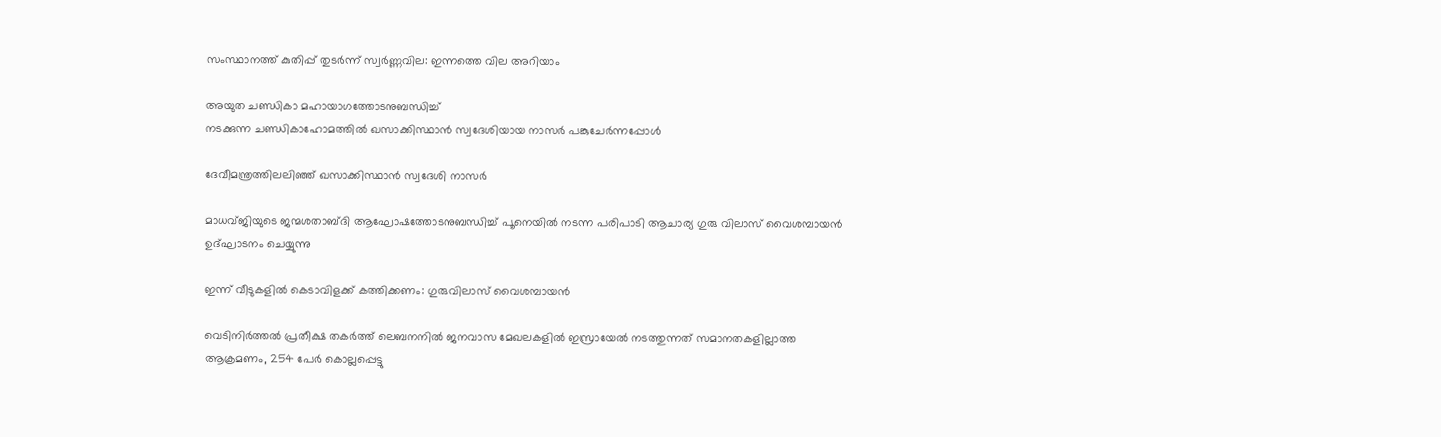സംസ്ഥാനത്ത് കുതിപ്പ് തുടർന്ന് സ്വർണ്ണവില: ഇന്നത്തെ വില അറിയാം

അയുത ചണ്ഡികാ മഹായാഗത്തോടനുബന്ധിച്ച്
നടക്കുന്ന ചണ്ഡികാഹോമത്തില്‍ ഖസാക്കിസ്ഥാന്‍ സ്വദേശിയായ നാസര്‍ പങ്കുചേര്‍ന്നപ്പോള്‍

ദേവീമന്ത്രത്തിലലിഞ്ഞ് ഖസാക്കിസ്ഥാന്‍ സ്വദേശി നാസര്‍

മാധവ്ജിയുടെ ജന്മശതാബ്ദി ആഘോഷത്തോടനുബന്ധിച്ച് പൂനെയില്‍ നടന്ന പരിപാടി ആചാര്യ ഗുരു വിലാസ് വൈശമ്പായന്‍ ഉദ്ഘാടനം ചെയ്യുന്നു

ഇന്ന് വീടുകളില്‍ കെടാവിളക്ക് കത്തിക്കണം: ഗുരുവിലാസ് വൈശമ്പായന്‍

വെടിനിര്‍ത്തല്‍ പ്രതീക്ഷ തകര്‍ത്ത് ലെബനനില്‍ ജനവാസ മേഖലകളിൽ ഇസ്രായേൽ നടത്തുന്നത് സമാനതകളില്ലാത്ത ആക്രമണം, 254 പേർ കൊല്ലപ്പെട്ടു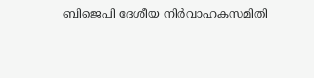ബിജെപി ദേശീയ നിര്‍വാഹകസമിതി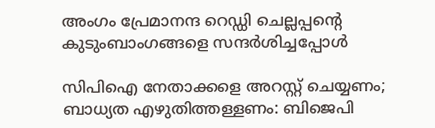അംഗം പ്രേമാനന്ദ റെഡ്ഡി ചെല്ലപ്പന്റെ കുടുംബാംഗങ്ങളെ സന്ദര്‍ശിച്ചപ്പോള്‍

സിപിഐ നേതാക്കളെ അറസ്റ്റ് ചെയ്യണം; ബാധ്യത എഴുതിത്തള്ളണം: ബിജെപി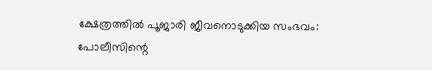ക്ഷേത്രത്തില്‍ പൂജാരി ജീവനൊടുക്കിയ സംഭവം: പോലീസിന്റെ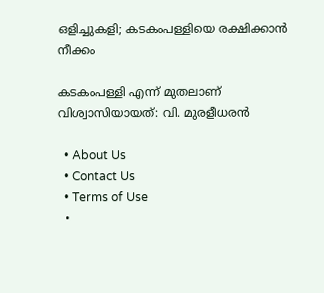ഒളിച്ചുകളി; കടകംപള്ളിയെ രക്ഷിക്കാന്‍ നീക്കം

കടകംപള്ളി എന്ന് മുതലാണ് വിശ്വാസിയായത്: വി. മുരളീധരന്‍

  • About Us
  • Contact Us
  • Terms of Use
  •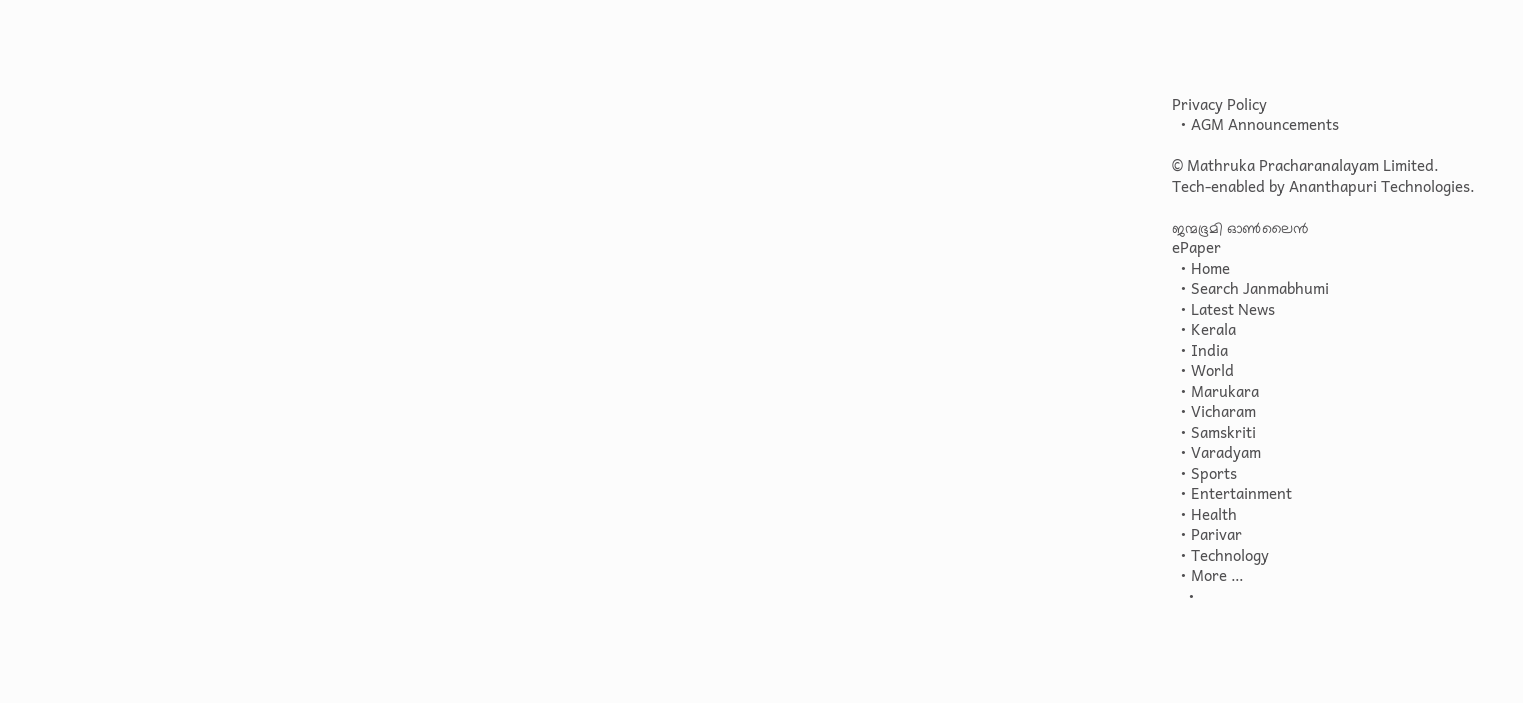Privacy Policy
  • AGM Announcements

© Mathruka Pracharanalayam Limited.
Tech-enabled by Ananthapuri Technologies.

ജന്മഭൂമി ഓണ്‍ലൈന്‍
ePaper
  • Home
  • Search Janmabhumi
  • Latest News
  • Kerala
  • India
  • World
  • Marukara
  • Vicharam
  • Samskriti
  • Varadyam
  • Sports
  • Entertainment
  • Health
  • Parivar
  • Technology
  • More …
    •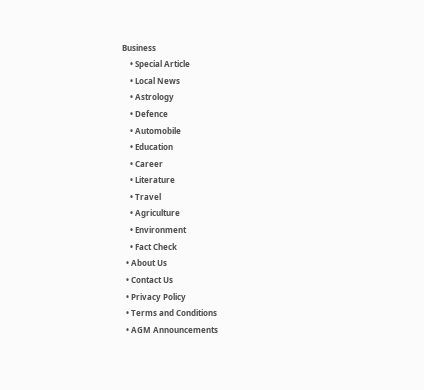Business
    • Special Article
    • Local News
    • Astrology
    • Defence
    • Automobile
    • Education
    • Career
    • Literature
    • Travel
    • Agriculture
    • Environment
    • Fact Check
  • About Us
  • Contact Us
  • Privacy Policy
  • Terms and Conditions
  • AGM Announcements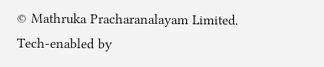© Mathruka Pracharanalayam Limited.
Tech-enabled by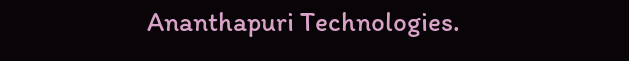Ananthapuri Technologies.